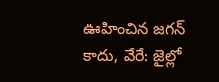ఊహించిన జగన్ కాదు, వేరే: జైల్లో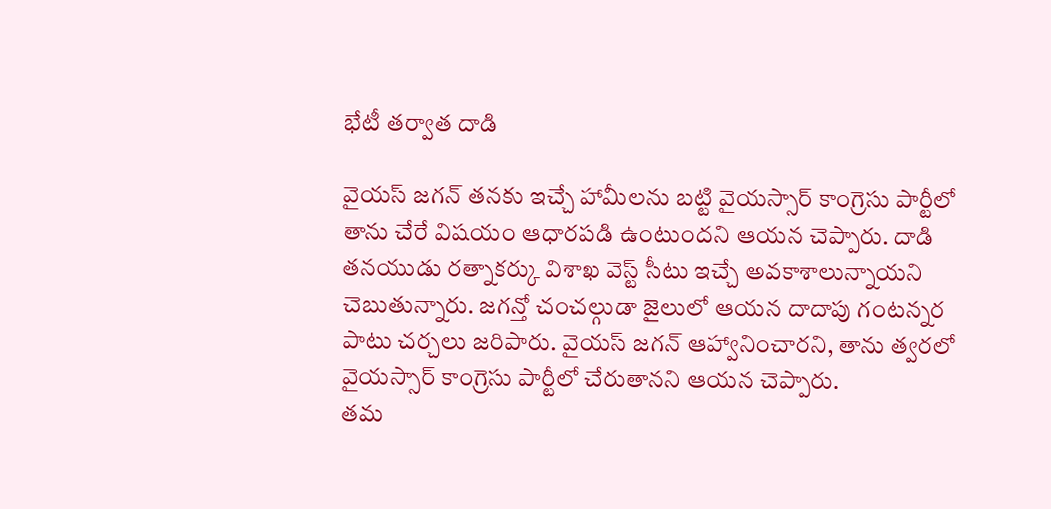భేటీ తర్వాత దాడి

వైయస్ జగన్ తనకు ఇచ్చే హామీలను బట్టి వైయస్సార్ కాంగ్రెసు పార్టీలో తాను చేరే విషయం ఆధారపడి ఉంటుందని ఆయన చెప్పారు. దాడి తనయుడు రత్నాకర్కు విశాఖ వెస్ట్ సీటు ఇచ్చే అవకాశాలున్నాయని చెబుతున్నారు. జగన్తో చంచల్గుడా జైలులో ఆయన దాదాపు గంటన్నర పాటు చర్చలు జరిపారు. వైయస్ జగన్ ఆహ్వానించారని, తాను త్వరలో వైయస్సార్ కాంగ్రెసు పార్టీలో చేరుతానని ఆయన చెప్పారు.
తమ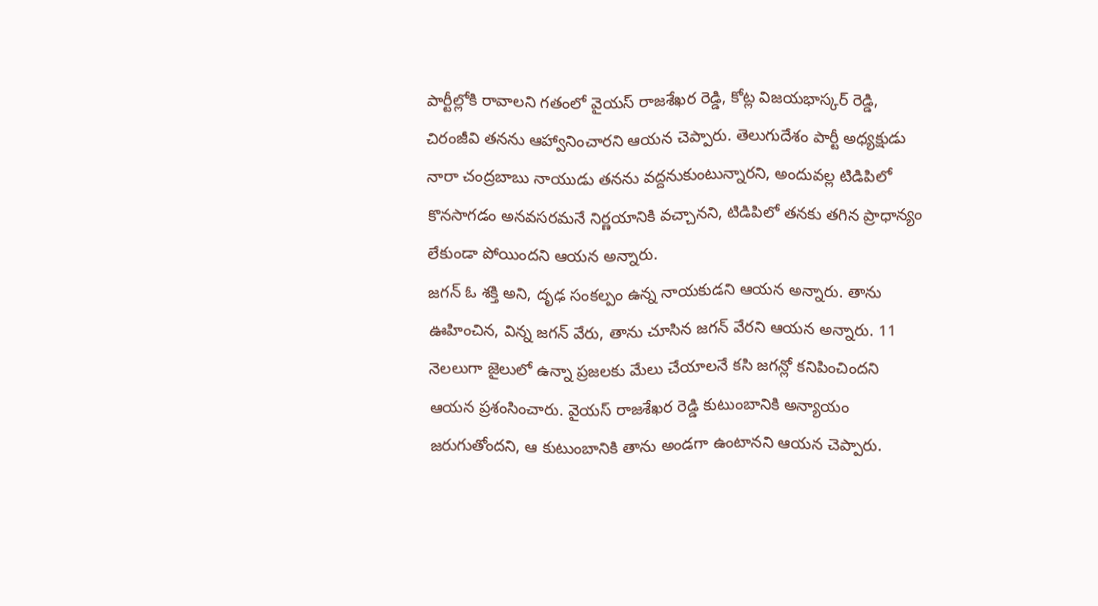పార్టీల్లోకి రావాలని గతంలో వైయస్ రాజశేఖర రెడ్డి, కోట్ల విజయభాస్కర్ రెడ్డి, చిరంజీవి తనను ఆహ్వానించారని ఆయన చెప్పారు. తెలుగుదేశం పార్టీ అధ్యక్షుడు నారా చంద్రబాబు నాయుడు తనను వద్దనుకుంటున్నారని, అందువల్ల టిడిపిలో కొనసాగడం అనవసరమనే నిర్ణయానికి వచ్చానని, టిడిపిలో తనకు తగిన ప్రాధాన్యం లేకుండా పోయిందని ఆయన అన్నారు.
జగన్ ఓ శక్తి అని, దృఢ సంకల్పం ఉన్న నాయకుడని ఆయన అన్నారు. తాను ఊహించిన, విన్న జగన్ వేరు, తాను చూసిన జగన్ వేరని ఆయన అన్నారు. 11 నెలలుగా జైలులో ఉన్నా ప్రజలకు మేలు చేయాలనే కసి జగన్లో కనిపించిందని ఆయన ప్రశంసించారు. వైయస్ రాజశేఖర రెడ్డి కుటుంబానికి అన్యాయం జరుగుతోందని, ఆ కుటుంబానికి తాను అండగా ఉంటానని ఆయన చెప్పారు.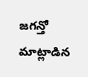జగన్తో మాట్లాడిన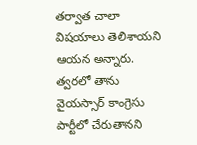తర్వాత చాలా విషయాలు తెలిశాయని ఆయన అన్నారు.
త్వరలో తాను వైయస్సార్ కాంగ్రెసు పార్టీలో చేరుతానని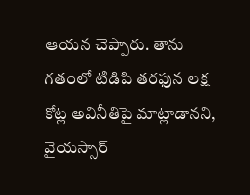ఆయన చెప్పారు. తాను గతంలో టిడిపి తరఫున లక్ష కోట్ల అవినీతిపై మాట్లాడానని, వైయస్సార్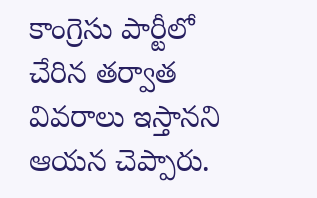కాంగ్రెసు పార్టీలో చేరిన తర్వాత వివరాలు ఇస్తానని ఆయన చెప్పారు.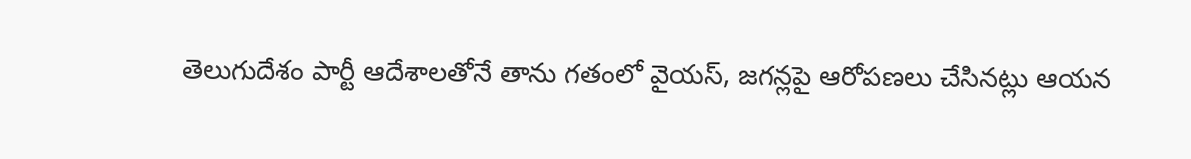తెలుగుదేశం పార్టీ ఆదేశాలతోనే తాను గతంలో వైయస్, జగన్లపై ఆరోపణలు చేసినట్లు ఆయన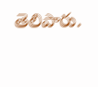తెలిపారు.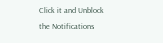Click it and Unblock the Notifications